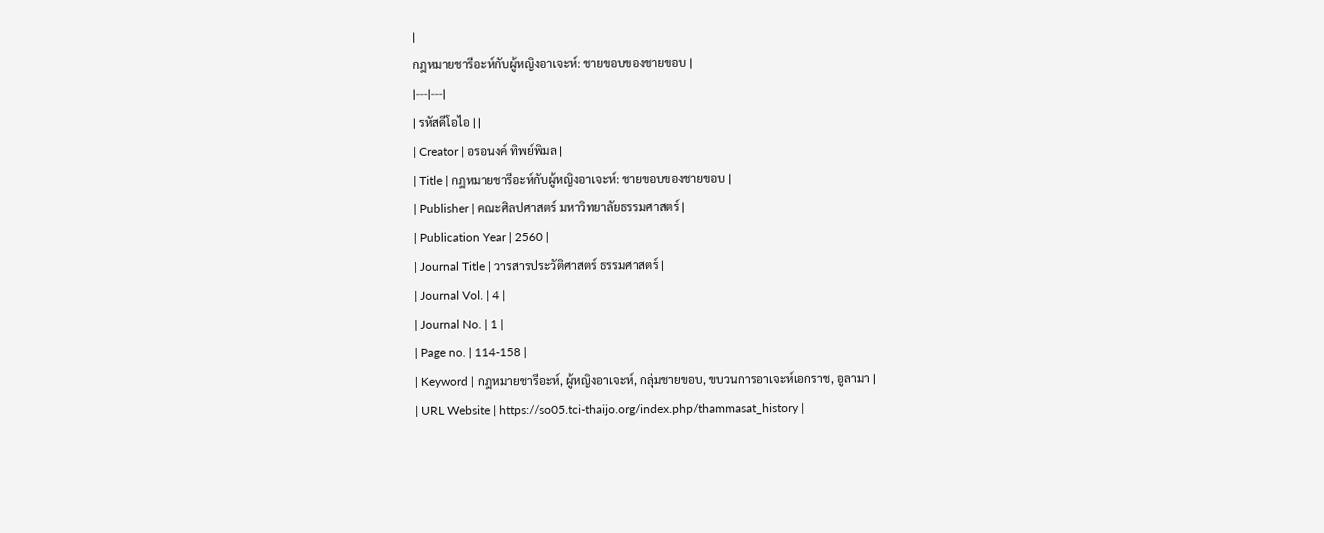|
กฎหมายชารีอะห์กับผู้หญิงอาเจะห์: ชายขอบของชายขอบ |
|---|---|
| รหัสดีโอไอ | |
| Creator | อรอนงค์ ทิพย์พิมล |
| Title | กฎหมายชารีอะห์กับผู้หญิงอาเจะห์: ชายขอบของชายขอบ |
| Publisher | คณะศิลปศาสตร์ มหาวิทยาลัยธรรมศาสตร์ |
| Publication Year | 2560 |
| Journal Title | วารสารประวัติศาสตร์ ธรรมศาสตร์ |
| Journal Vol. | 4 |
| Journal No. | 1 |
| Page no. | 114-158 |
| Keyword | กฎหมายชารีอะห์, ผู้หญิงอาเจะห์, กลุ่มชายขอบ, ขบวนการอาเจะห์เอกราช, อูลามา |
| URL Website | https://so05.tci-thaijo.org/index.php/thammasat_history |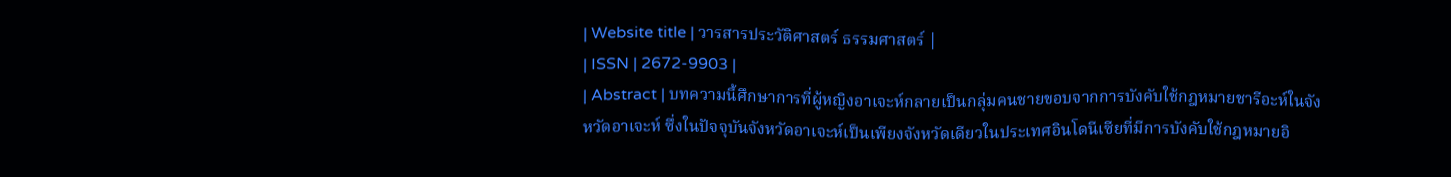| Website title | วารสารประวัติศาสตร์ ธรรมศาสตร์ |
| ISSN | 2672-9903 |
| Abstract | บทความนี้ศึกษาการที่ผู้หญิงอาเจะห์กลายเป็นกลุ่มคนชายขอบจากการบังคับใช้กฎหมายชารีอะห์ในจังหวัดอาเจะห์ ซึ่งในปัจจุบันจังหวัดอาเจะห์เป็นเพียงจังหวัดเดียวในประเทศอินโดนีเซียที่มีการบังคับใช้กฎหมายอิ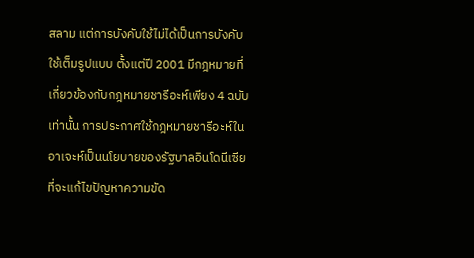สลาม แต่การบังคับใช้ไม่ได้เป็นการบังคับใช้เต็มรูปแบบ ตั้งแต่ปี 2001 มีกฎหมายที่เกี่ยวข้องกับกฎหมายชารีอะห์เพียง 4 ฉบับเท่านั้น การประกาศใช้กฎหมายชารีอะห์ในอาเจะห์เป็นนโยบายของรัฐบาลอินโดนีเซียที่จะแก้ไขปัญหาความขัด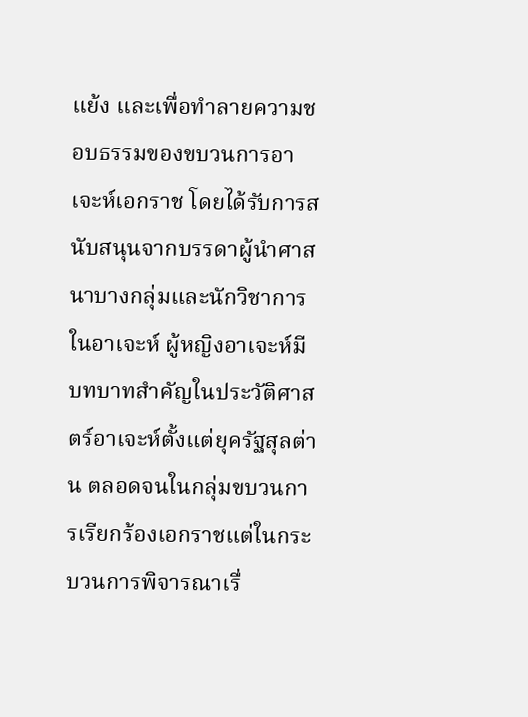แย้ง และเพื่อทำลายความชอบธรรมของขบวนการอาเจะห์เอกราช โดยได้รับการสนับสนุนจากบรรดาผู้นำศาสนาบางกลุ่มและนักวิชาการในอาเจะห์ ผู้หญิงอาเจะห์มีบทบาทสำคัญในประวัติศาสตร์อาเจะห์ตั้งแต่ยุครัฐสุลต่าน ตลอดจนในกลุ่มขบวนการเรียกร้องเอกราชแต่ในกระบวนการพิจารณาเรื่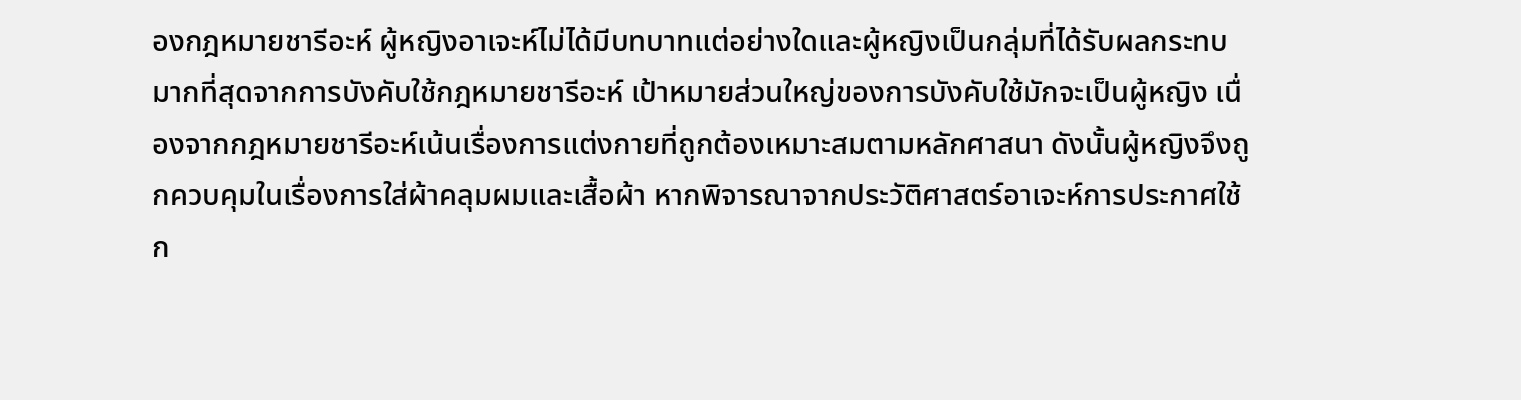องกฎหมายชารีอะห์ ผู้หญิงอาเจะห์ไม่ได้มีบทบาทแต่อย่างใดและผู้หญิงเป็นกลุ่มที่ได้รับผลกระทบมากที่สุดจากการบังคับใช้กฎหมายชารีอะห์ เป้าหมายส่วนใหญ่ของการบังคับใช้มักจะเป็นผู้หญิง เนื่องจากกฎหมายชารีอะห์เน้นเรื่องการแต่งกายที่ถูกต้องเหมาะสมตามหลักศาสนา ดังนั้นผู้หญิงจึงถูกควบคุมในเรื่องการใส่ผ้าคลุมผมและเสื้อผ้า หากพิจารณาจากประวัติศาสตร์อาเจะห์การประกาศใช้ก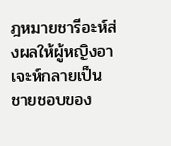ฎหมายชารีอะห์ส่งผลให้ผู้หญิงอาเจะห์กลายเป็นชายชอบของ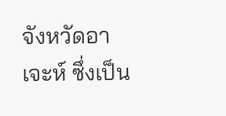จังหวัดอาเจะห์ ซึ่งเป็น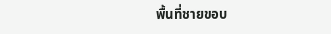พื้นที่ชายขอบ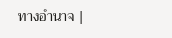ทางอำนาจ |